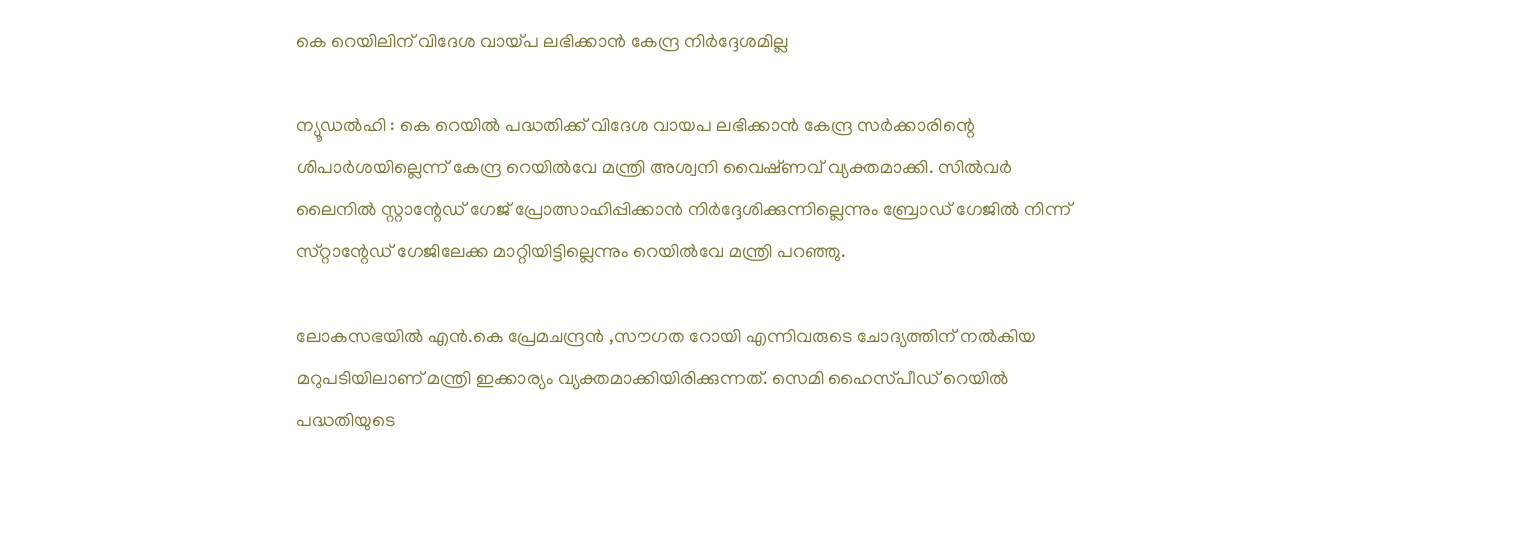കെ റെയിലിന്‌ വിദേശ വായ്‌പ ലഭിക്കാന്‍ കേന്ദ്ര നിര്‍ദ്ദേശമില്ല

ന്യൂഡല്‍ഹി : കെ റെയില്‍ പദ്ധതിക്ക്‌ വിദേശ വായപ ലഭിക്കാന്‍ കേന്ദ്ര സര്‍ക്കാരിന്റെ ശിപാര്‍ശയില്ലെന്ന്‌ കേന്ദ്ര റെയില്‍വേ മന്ത്രി അശ്വനി വൈഷ്‌ണവ്‌ വ്യക്തമാക്കി. സില്‍വര്‍ ലൈനില്‍ സ്റ്റാന്റേഡ് ഗേജ്‌ പ്രോത്സാഹിപ്പിക്കാന്‍ നിര്‍ദ്ദേശിക്കുന്നില്ലെന്നും ബ്രോഡ്‌ ഗേജില്‍ നിന്ന്‌ സ്‌റ്റാന്റേഡ് ഗേജിലേക്ക മാറ്റിയിട്ടില്ലെന്നും റെയില്‍വേ മന്ത്രി പറഞ്ഞു.

ലോകസഭയില്‍ എന്‍.കെ പ്രേമചന്ദ്രന്‍ ,സൗഗത റോയി എന്നിവരുടെ ചോദ്യത്തിന്‌ നല്‍കിയ മറുപടിയിലാണ്‌ മന്ത്രി ഇക്കാര്യം വ്യക്തമാക്കിയിരിക്കുന്നത്‌. സെമി ഹൈസ്‌പീഡ്‌ റെയില്‍ പദ്ധതിയുടെ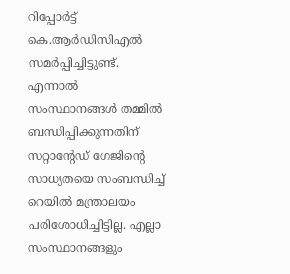റിപ്പോര്‍ട്ട്‌ കെ.ആര്‍ഡിസിഎല്‍ സമര്‍പ്പിച്ചിട്ടുണ്ട്‌. എന്നാല്‍ സംസ്ഥാനങ്ങള്‍ തമ്മില്‍ ബന്ധിപ്പിക്കുന്നതിന്‌ സറ്റാന്റേഡ്‌ ഗേജിന്റെ സാധ്യതയെ സംബന്ധിച്ച്‌ റെയില്‍ മന്ത്രാലയം പരിശോധിച്ചിട്ടില്ല. എല്ലാ സംസ്ഥാനങ്ങളും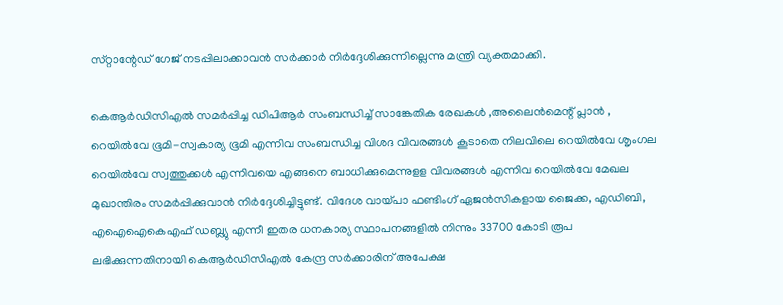സ്‌റ്റാന്റേഡ് ഗേജ്‌ നടപ്പിലാക്കാവന്‍ സര്‍ക്കാര്‍ നിര്‍ദ്ദേശിക്കുന്നില്ലെന്നു മന്ത്രി വ്യക്തമാക്കി.

കെആര്‍ഡിസിഎല്‍ സമര്‍പ്പിച്ച ഡിപിആര്‍ സംബന്ധിച്ച്‌ സാങ്കേതിക രേഖകള്‍ ,അലൈന്‍മെന്റ് പ്ലാന്‍ , റെയില്‍വേ ഭൂമി-സ്വകാര്യ ഭൂമി എന്നിവ സംബന്ധിച്ച വിശദ വിവരങ്ങള്‍ കൂടാതെ നിലവിലെ റെയില്‍വേ ശൃംഗല റെയില്‍വേ സ്വത്തുക്കള്‍ എന്നിവയെ എങ്ങനെ ബാധിക്കുമെന്നുളള വിവരങ്ങള്‍ എന്നിവ റെയില്‍വേ മേഖല മുഖാന്തിരം സമര്‍പ്പിക്കുവാന്‍ നിര്‍ദ്ദേശിച്ചിട്ടുണ്ട്‌. വിദേശ വായ്‌പാ ഫണ്ടിംഗ്‌ ഏജന്‍സികളായ ജൈക്ക, എഡിബി, എഐഐകെഎഫ്‌ ഡബ്ല്യു എന്നീ ഇതര ധനകാര്യ സ്ഥാപനങ്ങളില്‍ നിന്നും 33700 കോടി രൂപ ലഭിക്കുന്നതിനായി കെആര്‍ഡിസിഎല്‍ കേന്ദ്ര സര്‍ക്കാരിന്‌ അപേക്ഷ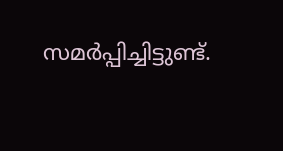സമര്‍പ്പിച്ചിട്ടുണ്ട്‌.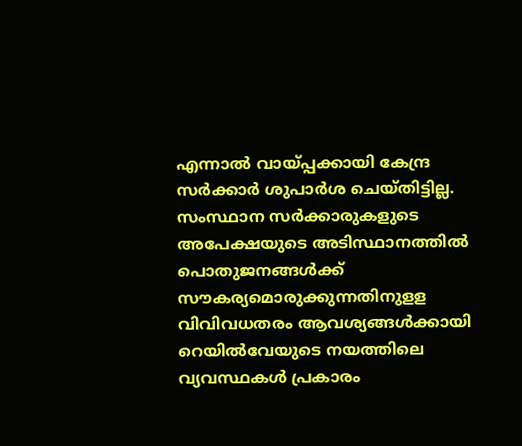എന്നാല്‍ വായ്‌പ്പക്കായി കേന്ദ്ര സര്‍ക്കാര്‍ ശുപാര്‍ശ ചെയ്‌തിട്ടില്ല. സംസ്ഥാന സര്‍ക്കാരുകളുടെ അപേക്ഷയുടെ അടിസ്ഥാനത്തില്‍ പൊതുജനങ്ങള്‍ക്ക്‌ സൗകര്യമൊരുക്കുന്നതിനുളള വിവിവധതരം ആവശ്യങ്ങള്‍ക്കായി റെയില്‍വേയുടെ നയത്തിലെ വ്യവസ്ഥകള്‍ പ്രകാരം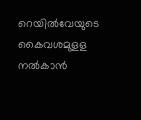റെയില്‍വേയുടെ കൈവശമുളള നല്‍കാന്‍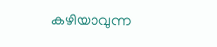കഴിയാവുന്ന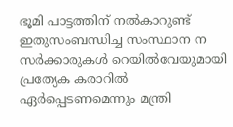ഭൂമി പാട്ടത്തിന്‌ നല്‍കാറുണ്ട്‌ ഇതുസംബന്ധിച്ച സംസ്ഥാന ന സര്‍ക്കാരുകള്‍ റെയില്‍വേയുമായി പ്രത്യേക കരാറില്‍ ഏര്‍പ്പെടണമെന്നും മന്ത്രി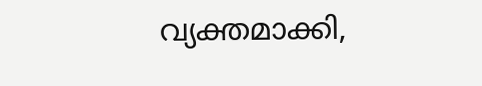വ്യക്തമാക്കി,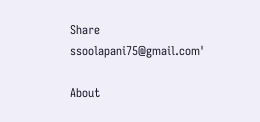Share
ssoolapani75@gmail.com'

About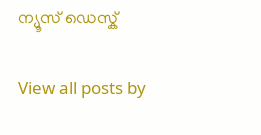ന്യൂസ് ഡെസ്ക്

View all posts by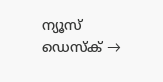ന്യൂസ് ഡെസ്ക് →